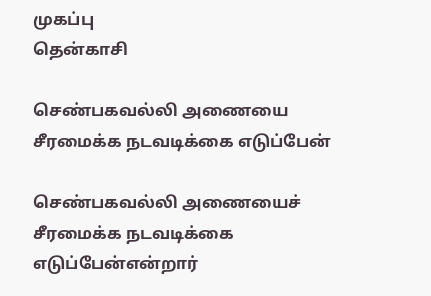முகப்பு
தென்காசி

செண்பகவல்லி அணையை சீரமைக்க நடவடிக்கை எடுப்பேன்

செண்பகவல்லி அணையைச் சீரமைக்க நடவடிக்கை எடுப்பேன்என்றார்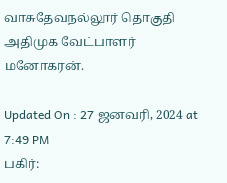வாசுதேவநல்லூர் தொகுதி அதிமுக வேட்பாளர் மனோகரன்.

Updated On : 27 ஜனவரி, 2024 at 7:49 PM
பகிர்: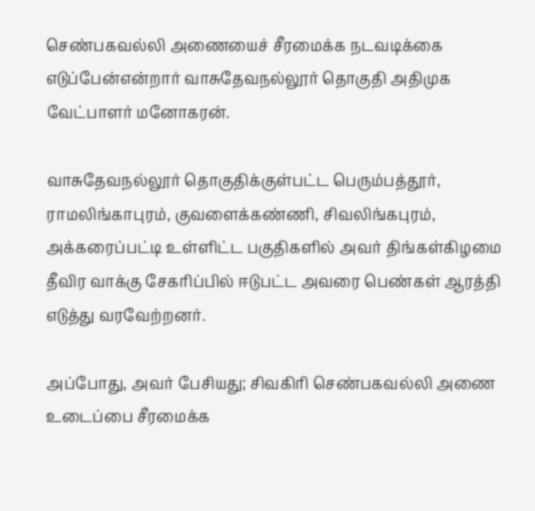செண்பகவல்லி அணையைச் சீரமைக்க நடவடிக்கை எடுப்பேன்என்றார் வாசுதேவநல்லூர் தொகுதி அதிமுக வேட்பாளர் மனோகரன்.

வாசுதேவநல்லூர் தொகுதிக்குள்பட்ட பெரும்பத்தூர், ராமலிங்காபுரம், குவளைக்கண்ணி, சிவலிங்கபுரம், அக்கரைப்பட்டி உள்ளிட்ட பகுதிகளில் அவர் திங்கள்கிழமை தீவிர வாக்கு சேகரிப்பில் ஈடுபட்ட அவரை பெண்கள் ஆரத்தி எடுத்து வரவேற்றனர்.

அப்போது, அவர் பேசியது; சிவகிரி செண்பகவல்லி அணை உடைப்பை சீரமைக்க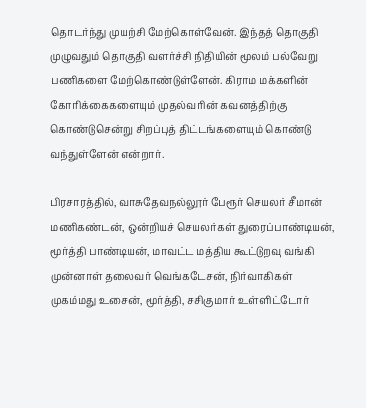தொடர்ந்து முயற்சி மேற்கொள்வேன். இந்தத் தொகுதி முழுவதும் தொகுதி வளர்ச்சி நிதியின் மூலம் பல்வேறு பணிகளை மேற்கொண்டுள்ளேன். கிராம மக்களின் கோரிக்கைகளையும் முதல்வரின் கவனத்திற்கு கொண்டுசென்று சிறப்புத் திட்டங்களையும் கொண்டு வந்துள்ளேன் என்றார்.

பிரசாரத்தில், வாசுதேவநல்லூர் பேரூர் செயலர் சீமான் மணிகண்டன், ஒன்றியச் செயலர்கள் துரைப்பாண்டியன், மூர்த்தி பாண்டியன், மாவட்ட மத்திய கூட்டுறவு வங்கி முன்னாள் தலைவர் வெங்கடேசன், நிர்வாகிகள் முகம்மது உசைன், மூர்த்தி, சசிகுமார் உள்ளிட்டோர்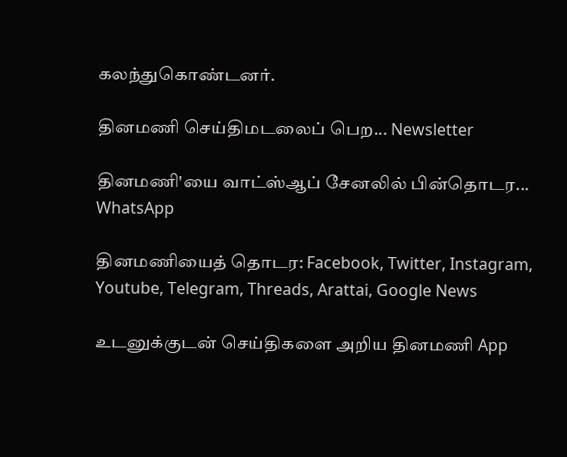கலந்துகொண்டனர்.

தினமணி செய்திமடலைப் பெற... Newsletter

தினமணி'யை வாட்ஸ்ஆப் சேனலில் பின்தொடர... WhatsApp

தினமணியைத் தொடர: Facebook, Twitter, Instagram, Youtube, Telegram, Threads, Arattai, Google News

உடனுக்குடன் செய்திகளை அறிய தினமணி App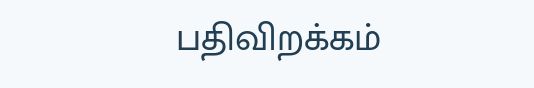பதிவிறக்கம்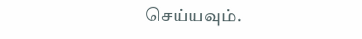செய்யவும்.